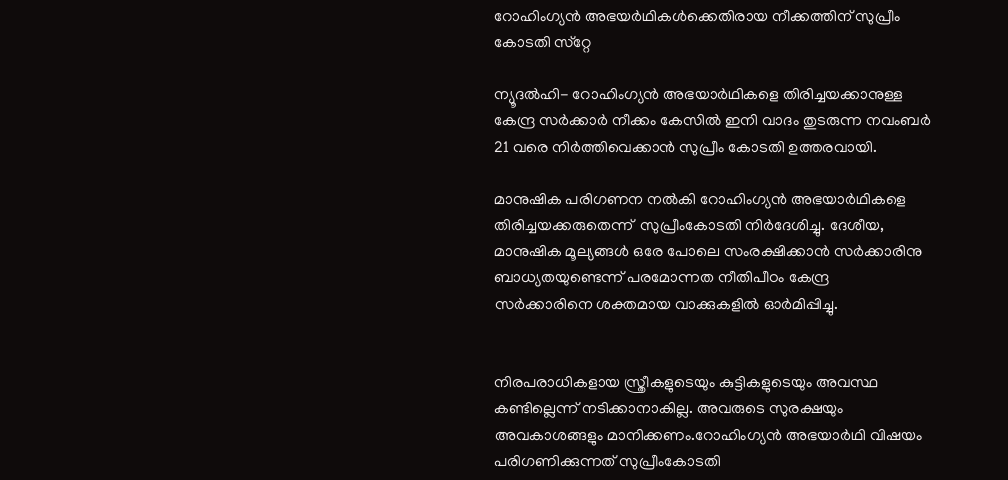റോഹിംഗ്യന്‍ അഭയര്‍ഥികള്‍ക്കെതിരായ നീക്കത്തിന് സുപ്രീം കോടതി സ്‌റ്റേ

ന്യൂദല്‍ഹി- റോഹിംഗ്യന്‍ അഭയാര്‍ഥികളെ തിരിച്ചയക്കാനുള്ള കേന്ദ്ര സര്‍ക്കാര്‍ നീക്കം കേസില്‍ ഇനി വാദം തുടരുന്ന നവംബര്‍ 21 വരെ നിര്‍ത്തിവെക്കാന്‍ സുപ്രീം കോടതി ഉത്തരവായി.

മാനുഷിക പരിഗണന നല്‍കി റോഹിംഗ്യന്‍ അഭയാര്‍ഥികളെ തിരിച്ചയക്കരുതെന്ന്  സുപ്രീംകോടതി നിര്‍ദേശിച്ചു. ദേശീയ, മാനുഷിക മൂല്യങ്ങള്‍ ഒരേ പോലെ സംരക്ഷിക്കാന്‍ സര്‍ക്കാരിനു ബാധ്യതയുണ്ടെന്ന് പരമോന്നത നീതിപീഠം കേന്ദ്ര സര്‍ക്കാരിനെ ശക്തമായ വാക്കുകളില്‍ ഓര്‍മിപ്പിച്ചു.


നിരപരാധികളായ സ്ത്രീകളുടെയും കുട്ടികളുടെയും അവസ്ഥ കണ്ടില്ലെന്ന് നടിക്കാനാകില്ല. അവരുടെ സുരക്ഷയും അവകാശങ്ങളും മാനിക്കണം.റോഹിംഗ്യന്‍ അഭയാര്‍ഥി വിഷയം പരിഗണിക്കുന്നത് സുപ്രീംകോടതി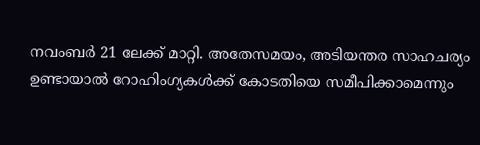നവംബര്‍ 21 ലേക്ക് മാറ്റി. അതേസമയം, അടിയന്തര സാഹചര്യം ഉണ്ടായാല്‍ റോഹിംഗ്യകള്‍ക്ക് കോടതിയെ സമീപിക്കാമെന്നും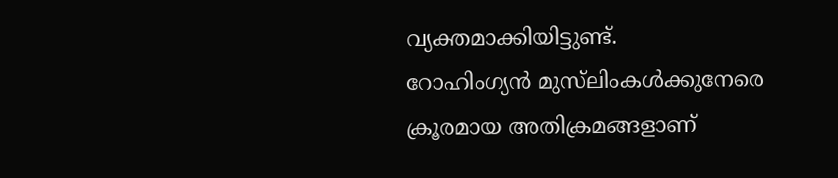വ്യക്തമാക്കിയിട്ടുണ്ട്.
റോഹിംഗ്യന്‍ മുസ്‌ലിംകള്‍ക്കുനേരെ ക്രൂരമായ അതിക്രമങ്ങളാണ്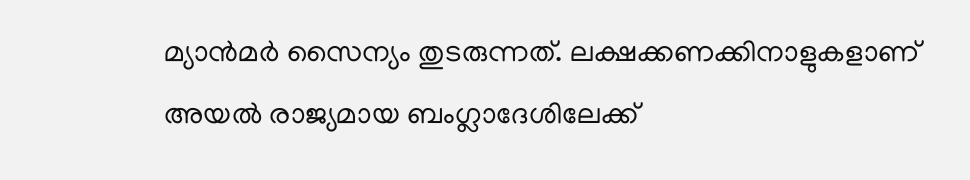മ്യാന്‍മര്‍ സൈന്യം തുടരുന്നത്. ലക്ഷക്കണക്കിനാളുകളാണ് അയല്‍ രാജ്യമായ ബംഗ്ലാദേശിലേക്ക്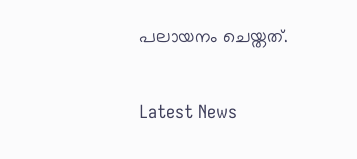പലായനം ചെയ്തത്.

Latest News